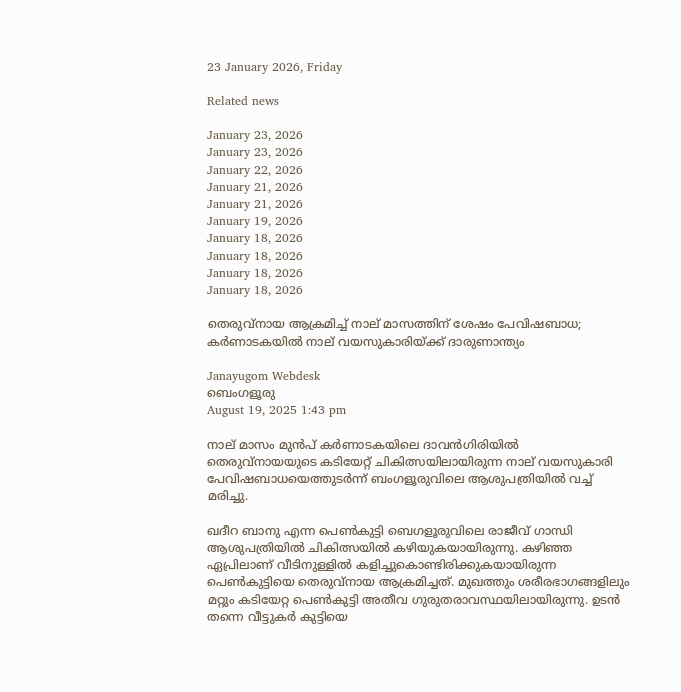23 January 2026, Friday

Related news

January 23, 2026
January 23, 2026
January 22, 2026
January 21, 2026
January 21, 2026
January 19, 2026
January 18, 2026
January 18, 2026
January 18, 2026
January 18, 2026

തെരുവ്നായ ആക്രമിച്ച് നാല് മാസത്തിന് ശേഷം പേവിഷബാധ; കർണാടകയിൽ നാല് വയസുകാരിയ്ക്ക് ദാരുണാന്ത്യം

Janayugom Webdesk
ബെംഗളൂരു
August 19, 2025 1:43 pm

നാല് മാസം മുൻപ് കർണാടകയിലെ ദാവൻഗിരിയിൽ തെരുവ്നായയുടെ കടിയേറ്റ് ചികിത്സയിലായിരുന്ന നാല് വയസുകാരി പേവിഷബാധയെത്തുടർന്ന് ബംഗളൂരുവിലെ ആശുപത്രിയിൽ വച്ച് മരിച്ചു.

ഖദീറ ബാനു എന്ന പെൺകുട്ടി ബെഗളൂരുവിലെ രാജീവ് ഗാന്ധി ആശുപത്രിയിൽ ചികിത്സയിൽ കഴിയുകയായിരുന്നു. കഴിഞ്ഞ ഏപ്രിലാണ് വീടിനുള്ളിൽ കളിച്ചുകൊണ്ടിരിക്കുകയായിരുന്ന പെൺകുട്ടിയെ തെരുവ്നായ ആക്രമിച്ചത്. മുഖത്തും ശരീരഭാഗങ്ങളിലും മറ്റും കടിയേറ്റ പെൺകുട്ടി അതീവ ഗുരുതരാവസ്ഥയിലായിരുന്നു. ഉടൻ തന്നെ വീട്ടുകർ കുട്ടിയെ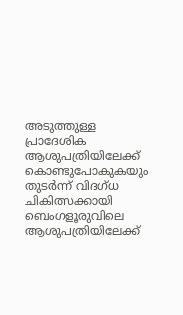അടുത്തുള്ള പ്രാദേശിക ആശുപത്രിയിലേക്ക് കൊണ്ടുപോകുകയും തുടർന്ന് വിദഗ്ധ ചികിത്സക്കായി ബെംഗളൂരുവിലെ ആശുപത്രിയിലേക്ക്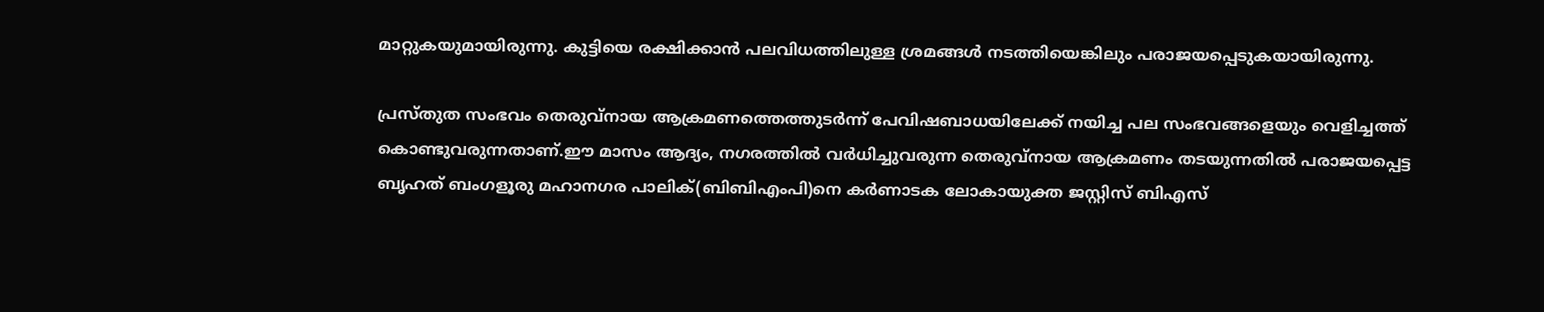മാറ്റുകയുമായിരുന്നു. കുട്ടിയെ രക്ഷിക്കാൻ പലവിധത്തിലുള്ള ശ്രമങ്ങൾ നടത്തിയെങ്കിലും പരാജയപ്പെടുകയായിരുന്നു.

പ്രസ്തുത സംഭവം തെരുവ്നായ ആക്രമണത്തെത്തുടർന്ന് പേവിഷബാധയിലേക്ക് നയിച്ച പല സംഭവങ്ങളെയും വെളിച്ചത്ത് കൊണ്ടുവരുന്നതാണ്.ഈ മാസം ആദ്യം, നഗരത്തിൽ വർധിച്ചുവരുന്ന തെരുവ്നായ ആക്രമണം തടയുന്നതിൽ പരാജയപ്പെട്ട ബൃഹത് ബംഗളൂരു മഹാനഗര പാലിക്(ബിബിഎംപി)നെ കർണാടക ലോകായുക്ത ജസ്റ്റിസ് ബിഎസ്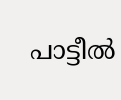പാട്ടീൽ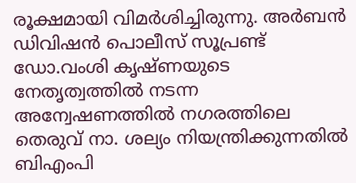രൂക്ഷമായി വിമർശിച്ചിരുന്നു. അർബൻ ഡിവിഷൻ പൊലീസ് സൂപ്രണ്ട് ഡോ.വംശി കൃഷ്ണയുടെ നേതൃത്വത്തിൽ നടന്ന അന്വേഷണത്തിൽ നഗരത്തിലെ തെരുവ് നാ. ശല്യം നിയന്ത്രിക്കുന്നതിൽ ബിഎംപി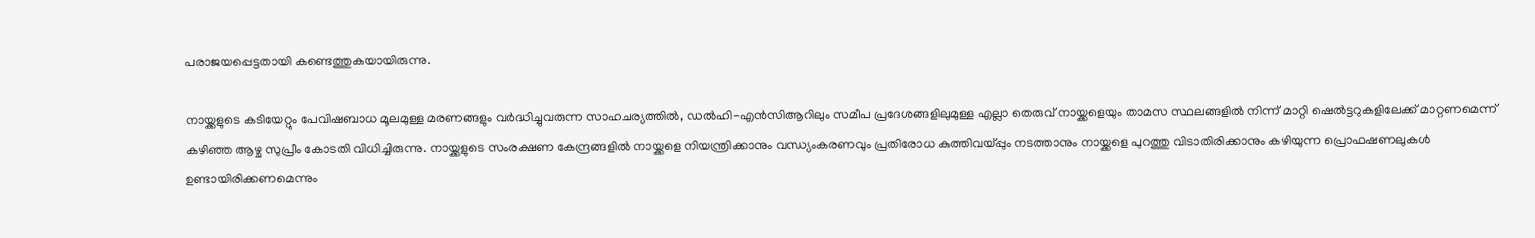പരാജയപ്പെട്ടതായി കണ്ടെത്തുകയായിരുന്നു.

നായ്ക്കളുടെ കടിയേറ്റും പേവിഷബാധ മൂലമുള്ള മരണങ്ങളും വർദ്ധിച്ചുവരുന്ന സാഹചര്യത്തിൽ, ഡൽഹി-എൻസിആറിലും സമീപ പ്രദേശങ്ങളിലുമുള്ള എല്ലാ തെരുവ് നായ്ക്കളെയും താമസ സ്ഥലങ്ങളിൽ നിന്ന് മാറ്റി ഷെൽട്ടറുകളിലേക്ക് മാറ്റണമെന്ന് കഴിഞ്ഞ ആഴ്ച സുപ്രീം കോടതി വിധിച്ചിരുന്നു. നായ്ക്കളുടെ സംരക്ഷണ കേന്ദ്രങ്ങളിൽ നായ്ക്കളെ നിയന്ത്രിക്കാനും വന്ധ്യംകരണവും പ്രതിരോധ കുത്തിവയ്പ്പും നടത്താനും നായ്ക്കളെ പുറത്തു വിടാതിരിക്കാനും കഴിയുന്ന പ്രൊഫഷണലുകൾ ഉണ്ടായിരിക്കണമെന്നും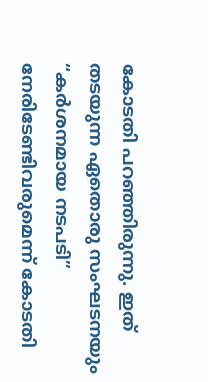കോടതി പറഞ്ഞിരുന്നു. ഇത് തടയുന്ന ഏതൊരു സംഘടനയും “കർശനമായ നടപടി” നേരിടേണ്ടിവരുമെന്ന് കോടതി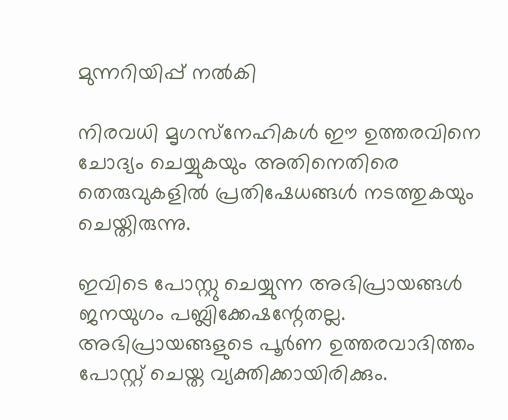മുന്നറിയിപ്പ് നൽകി

നിരവധി മൃഗസ്‌നേഹികൾ ഈ ഉത്തരവിനെ ചോദ്യം ചെയ്യുകയും അതിനെതിരെ തെരുവുകളിൽ പ്രതിഷേധങ്ങൾ നടത്തുകയും ചെയ്തിരുന്നു.

ഇവിടെ പോസ്റ്റു ചെയ്യുന്ന അഭിപ്രായങ്ങള്‍ ജനയുഗം പബ്ലിക്കേഷന്റേതല്ല. അഭിപ്രായങ്ങളുടെ പൂര്‍ണ ഉത്തരവാദിത്തം പോസ്റ്റ് ചെയ്ത വ്യക്തിക്കായിരിക്കും.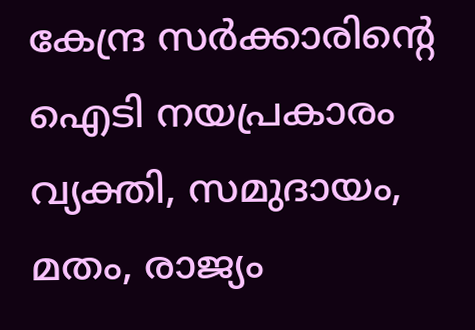കേന്ദ്ര സര്‍ക്കാരിന്റെ ഐടി നയപ്രകാരം വ്യക്തി, സമുദായം, മതം, രാജ്യം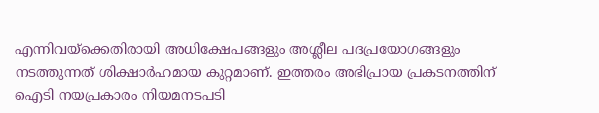എന്നിവയ്‌ക്കെതിരായി അധിക്ഷേപങ്ങളും അശ്ലീല പദപ്രയോഗങ്ങളും നടത്തുന്നത് ശിക്ഷാര്‍ഹമായ കുറ്റമാണ്. ഇത്തരം അഭിപ്രായ പ്രകടനത്തിന് ഐടി നയപ്രകാരം നിയമനടപടി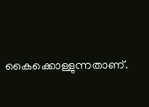കൈക്കൊള്ളുന്നതാണ്.